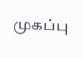முகப்பு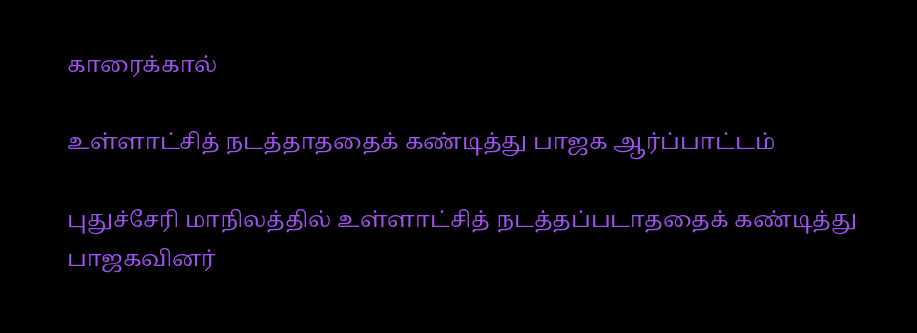காரைக்கால்

உள்ளாட்சித் நடத்தாததைக் கண்டித்து பாஜக ஆர்ப்பாட்டம்

புதுச்சேரி மாநிலத்தில் உள்ளாட்சித் நடத்தப்படாததைக் கண்டித்து பாஜகவினர்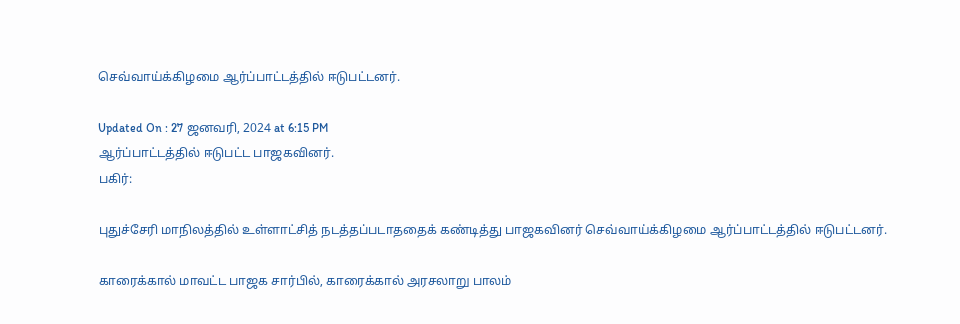செவ்வாய்க்கிழமை ஆர்ப்பாட்டத்தில் ஈடுபட்டனர்.

Updated On : 27 ஜனவரி, 2024 at 6:15 PM
ஆர்ப்பாட்டத்தில் ஈடுபட்ட பாஜகவினர்.
பகிர்:

புதுச்சேரி மாநிலத்தில் உள்ளாட்சித் நடத்தப்படாததைக் கண்டித்து பாஜகவினர் செவ்வாய்க்கிழமை ஆர்ப்பாட்டத்தில் ஈடுபட்டனர்.

காரைக்கால் மாவட்ட பாஜக சார்பில், காரைக்கால் அரசலாறு பாலம்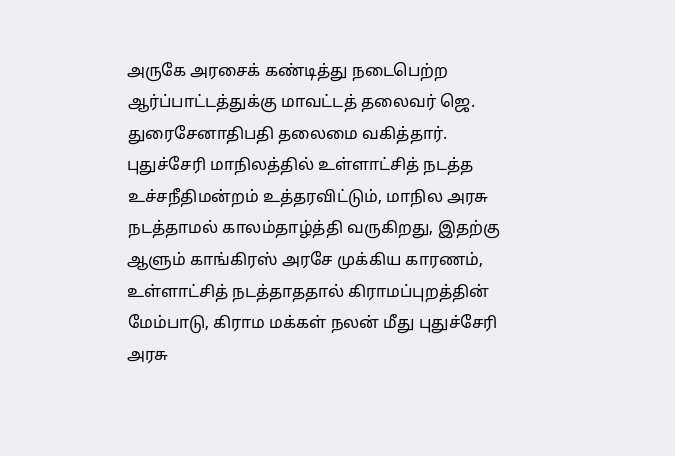அருகே அரசைக் கண்டித்து நடைபெற்ற ஆர்ப்பாட்டத்துக்கு மாவட்டத் தலைவர் ஜெ. துரைசேனாதிபதி தலைமை வகித்தார். புதுச்சேரி மாநிலத்தில் உள்ளாட்சித் நடத்த உச்சநீதிமன்றம் உத்தரவிட்டும், மாநில அரசு நடத்தாமல் காலம்தாழ்த்தி வருகிறது, இதற்கு ஆளும் காங்கிரஸ் அரசே முக்கிய காரணம், உள்ளாட்சித் நடத்தாததால் கிராமப்புறத்தின் மேம்பாடு, கிராம மக்கள் நலன் மீது புதுச்சேரி அரசு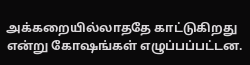அக்கறையில்லாததே காட்டுகிறது என்று கோஷங்கள் எழுப்பப்பட்டன.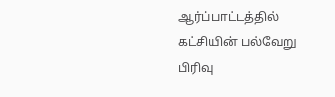ஆர்ப்பாட்டத்தில் கட்சியின் பல்வேறு பிரிவு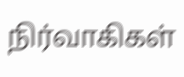நிர்வாகிகள்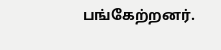பங்கேற்றனர்.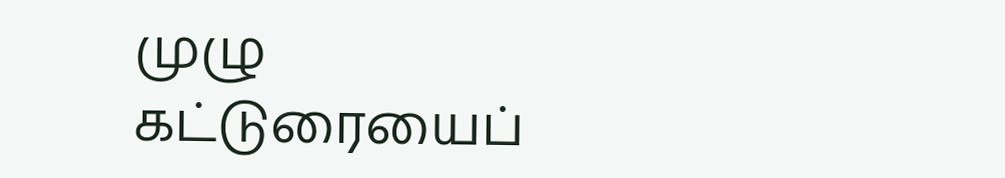முழு கட்டுரையைப்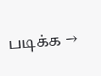படிக்க →